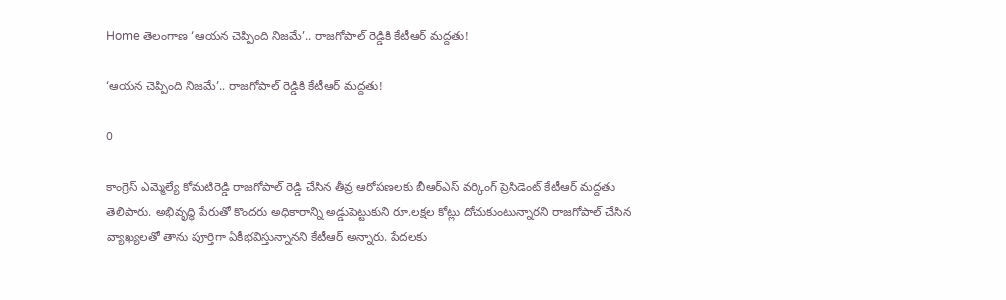Home తెలంగాణ ‘ఆయన చెప్పింది నిజమే’.. రాజగోపాల్‌ రెడ్డికి కేటీఆర్‌ మద్దతు!

‘ఆయన చెప్పింది నిజమే’.. రాజగోపాల్‌ రెడ్డికి కేటీఆర్‌ మద్దతు!

0

కాంగ్రెస్‌ ఎమ్మెల్యే కోమటిరెడ్డి రాజగోపాల్‌ రెడ్డి చేసిన తీవ్ర ఆరోపణలకు బీఆర్‌ఎస్‌ వర్కింగ్‌ ప్రెసిడెంట్‌ కేటీఆర్‌ మద్దతు తెలిపారు. అభివృద్ధి పేరుతో కొందరు అధికారాన్ని అడ్డుపెట్టుకుని రూ.లక్షల కోట్లు దోచుకుంటున్నారని రాజగోపాల్‌ చేసిన వ్యాఖ్యలతో తాను పూర్తిగా ఏకీభవిస్తున్నానని కేటీఆర్‌ అన్నారు. పేదలకు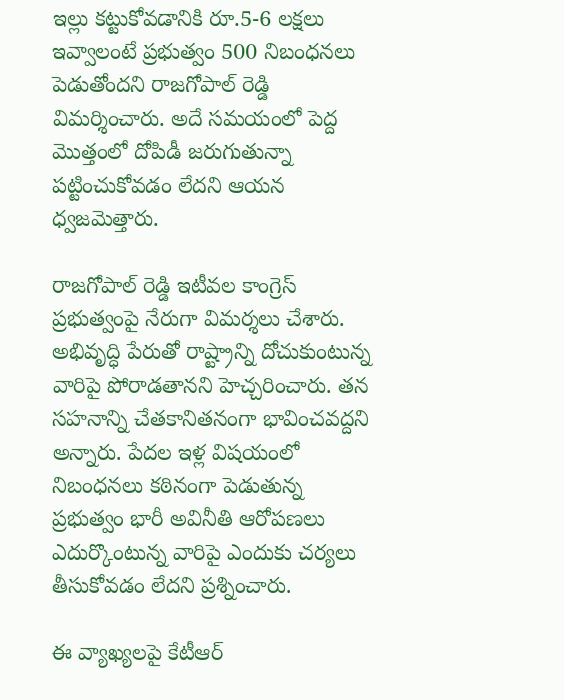ఇల్లు కట్టుకోవడానికి రూ.5-6 లక్షలు ఇవ్వాలంటే ప్రభుత్వం 500 నిబంధనలు పెడుతోందని రాజగోపాల్‌ రెడ్డి విమర్శించారు. అదే సమయంలో పెద్ద మొత్తంలో దోపిడీ జరుగుతున్నా పట్టించుకోవడం లేదని ఆయన ధ్వజమెత్తారు.

రాజగోపాల్‌ రెడ్డి ఇటీవల కాంగ్రెస్‌ ప్రభుత్వంపై నేరుగా విమర్శలు చేశారు. అభివృద్ధి పేరుతో రాష్ట్రాన్ని దోచుకుంటున్న వారిపై పోరాడతానని హెచ్చరించారు. తన సహనాన్ని చేతకానితనంగా భావించవద్దని అన్నారు. పేదల ఇళ్ల విషయంలో నిబంధనలు కఠినంగా పెడుతున్న ప్రభుత్వం భారీ అవినీతి ఆరోపణలు ఎదుర్కొంటున్న వారిపై ఎందుకు చర్యలు తీసుకోవడం లేదని ప్రశ్నించారు.

ఈ వ్యాఖ్యలపై కేటీఆర్‌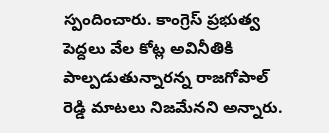స్పందించారు. కాంగ్రెస్‌ ప్రభుత్వ పెద్దలు వేల కోట్ల అవినీతికి పాల్పడుతున్నారన్న రాజగోపాల్‌ రెడ్డి మాటలు నిజమేనని అన్నారు.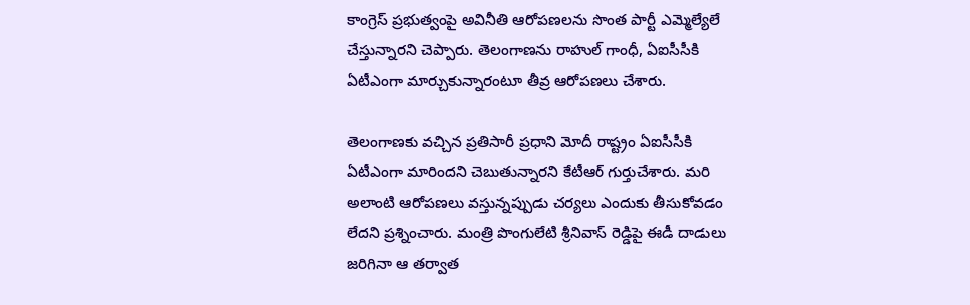కాంగ్రెస్‌ ప్రభుత్వంపై అవినీతి ఆరోపణలను సొంత పార్టీ ఎమ్మెల్యేలే చేస్తున్నారని చెప్పారు. తెలంగాణను రాహుల్‌ గాంధీ, ఏఐసీసీకి ఏటీఎంగా మార్చుకున్నారంటూ తీవ్ర ఆరోపణలు చేశారు.

తెలంగాణకు వచ్చిన ప్రతిసారీ ప్రధాని మోదీ రాష్ట్రం ఏఐసీసీకి ఏటీఎంగా మారిందని చెబుతున్నారని కేటీఆర్‌ గుర్తుచేశారు. మరి అలాంటి ఆరోపణలు వస్తున్నప్పుడు చర్యలు ఎందుకు తీసుకోవడం లేదని ప్రశ్నించారు. మంత్రి పొంగులేటి శ్రీనివాస్‌ రెడ్డిపై ఈడీ దాడులు జరిగినా ఆ తర్వాత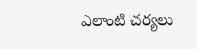ఎలాంటి చర్యలు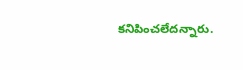కనిపించలేదన్నారు.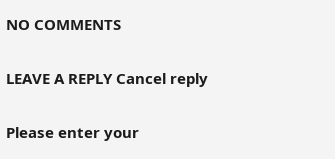NO COMMENTS

LEAVE A REPLY Cancel reply

Please enter your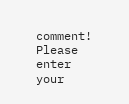comment!
Please enter your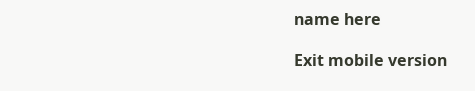name here

Exit mobile version